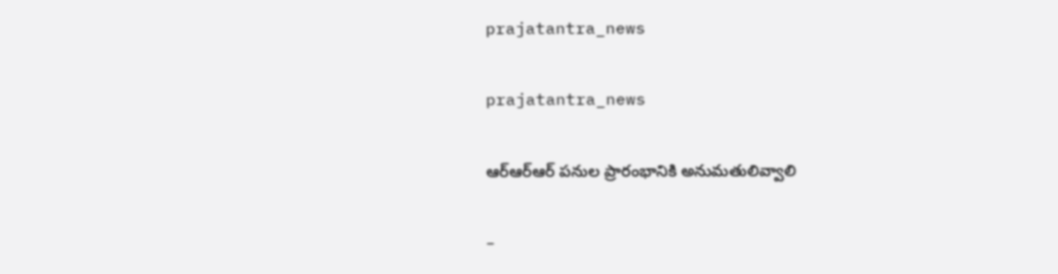prajatantra_news

prajatantra_news

ఆర్‌ఆర్‌ఆర్‌ పనుల ప్రారంభానికి అనుమతులివ్వాలి

–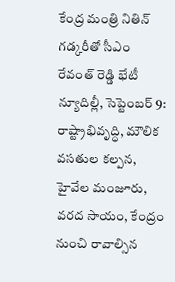కేంద్ర మంత్రి నితిన్‌ గడ్కరీతో సీఎం రేవంత్‌ రెడ్డి భేటీ న్యూదిల్లీ, సెప్టెంబర్‌ 9: రాష్ట్రాభివృద్ధి, మౌలిక వసతుల కల్పన, హైవేల మంజూరు, వరద సాయం, కేంద్రం నుంచి రావాల్సిన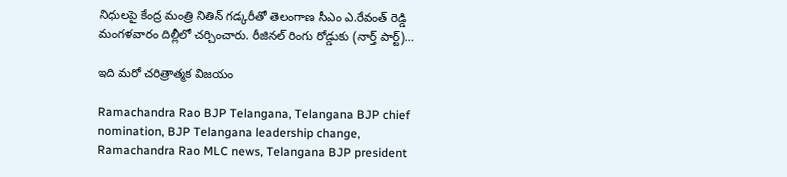నిధులపై కేంద్ర మంత్రి నితిన్‌ గడ్కరీతో తెలంగాణ సీఎం ఎ.రేవంత్‌ రెడ్డి మంగళవారం దిల్లీలో చర్చించారు. రీజినల్‌ రింగు రోడ్డుకు (నార్త్‌ పార్ట్‌)…

ఇది మరో చరిత్రాత్మక విజయం

Ramachandra Rao BJP Telangana, Telangana BJP chief nomination, BJP Telangana leadership change, Ramachandra Rao MLC news, Telangana BJP president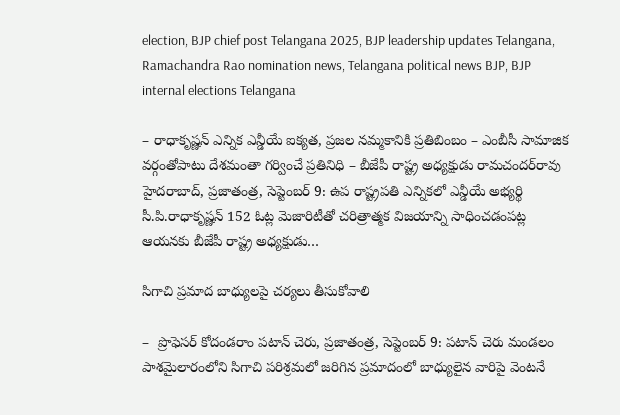election, BJP chief post Telangana 2025, BJP leadership updates Telangana, Ramachandra Rao nomination news, Telangana political news BJP, BJP internal elections Telangana

– రాధాకృష్ణన్‌ ఎన్నిక ఎన్డీయే ఐక్యత, ప్రజల నమ్మకానికి ప్రతిబింబం – ఎంబీసీ సామాజిక వర్గంతోపాటు దేశమంతా గర్వించే ప్రతినిధి – బీజేపీ రాష్ట్ర అధ్యక్షుడు రామచందర్‌రావు హైదరాబాద్‌, ప్రజాతంత్ర, సెప్టెంబర్‌ 9: ఉప రాష్ట్రపతి ఎన్నికలో ఎన్డీయే అభ్యర్థి సీ.పి.రాధాకృష్ణన్‌ 152 ఓట్ల మెజారిటీతో చరిత్రాత్మక విజయాన్ని సాధించడంపట్ల ఆయనకు బీజేపీ రాష్ట్ర అధ్యక్షుడు…

సిగాచి ప్ర‌మాద‌ బాధ్యులపై చర్యలు తీసుకోవాలి

–  ప్రొఫెసర్ కోదండరాం పటాన్ చెరు, ప్రజాతంత్ర, సెప్టెంబర్ 9: పటాన్ చెరు మండలం పాశమైలారంలోని సిగాచి పరిశ్రమలో జరిగిన ప్రమాదంలో బాధ్యులైన వారిపై వెంటనే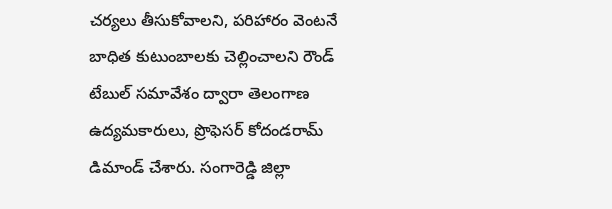చర్యలు తీసుకోవాలని, పరిహారం వెంటనే బాధిత కుటుంబాలకు చెల్లించాలని రౌండ్ టేబుల్ సమావేశం ద్వారా తెలంగాణ ఉద్యమకారులు, ప్రొఫెసర్ కోదండరామ్ డిమాండ్ చేశారు. సంగారెడ్డి జిల్లా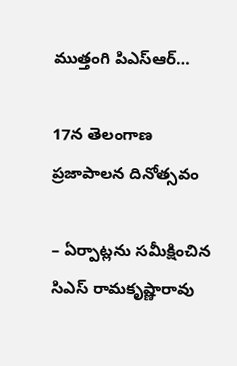ముత్తంగి పిఎస్ఆర్…

17న తెలంగాణ ప్రజాపాలన దినోత్సవం

– ఏర్పాట్లను సమీక్షించిన సిఎస్‌ ‌రామకృష్ణారావు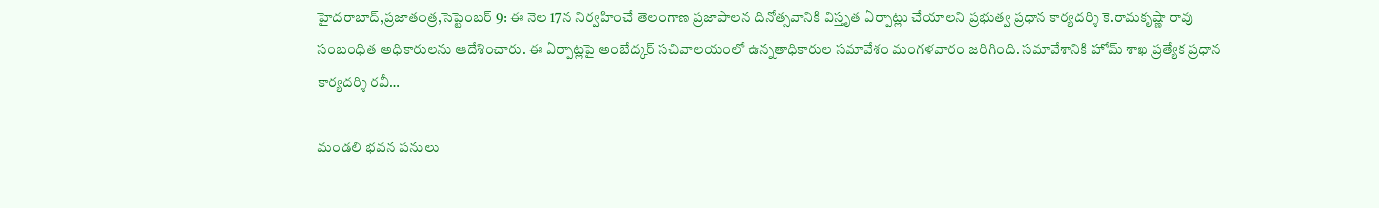హైదరాబాద్‌,ప్రజాతంత్ర,సెప్టెంబర్‌ 9: ఈ ‌నెల 17న నిర్వహించే తెలంగాణ ప్రజాపాలన దినోత్సవానికి విస్తృత ఏర్పాట్లు చేయాలని ప్రభుత్వ ప్రధాన కార్యదర్శి కె.రామకృష్ణా రావు సంబంధిత అధికారులను ఆదేశించారు. ఈ ఏర్పాట్లపై అం‌బేద్కర్‌ ‌సచివాలయంలో ఉన్నతాధికారుల సమావేశం మంగళవారం జరిగింది. సమావేశానికి హోమ్‌ ‌శాఖ ప్రత్యేక ప్రధాన కార్యదర్శి రవీ…

మండలి భవన పనులు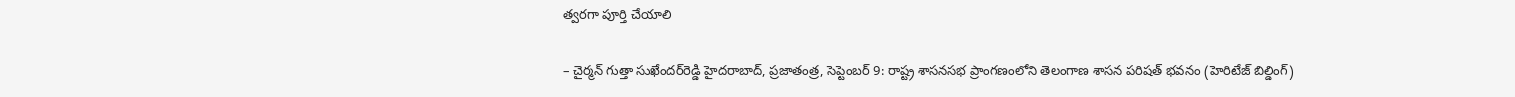త్వరగా పూర్తి చేయాలి

– చైర్మన్‌ గుత్తా సుఖేందర్‌రెడ్డి హైదరాబాద్‌, ప్రజాతంత్ర, సెప్టెంబర్‌ 9: రాష్ట్ర శాసనసభ ప్రాంగణంలోని తెలంగాణ శాసన పరిషత్‌ భవనం (హెరిటేజ్‌ బిల్డింగ్‌)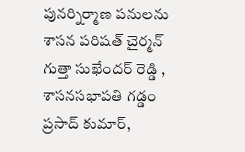పునర్నిర్మాణ పనులను శాసన పరిషత్‌ చైర్మన్‌ గుత్తా సుఖేందర్‌ రెడ్డి , శాసనసభాపతి గడ్డం ప్రసాద్‌ కుమార్‌,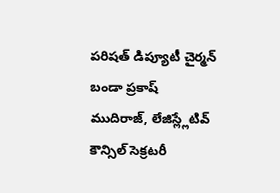పరిషత్‌ డిప్యూటీ చైర్మన్‌ బండా ప్రకాష్‌ ముదిరాజ్‌, లేజిస్ల్లేటివ్‌ కౌన్సిల్‌ సెక్రటరీ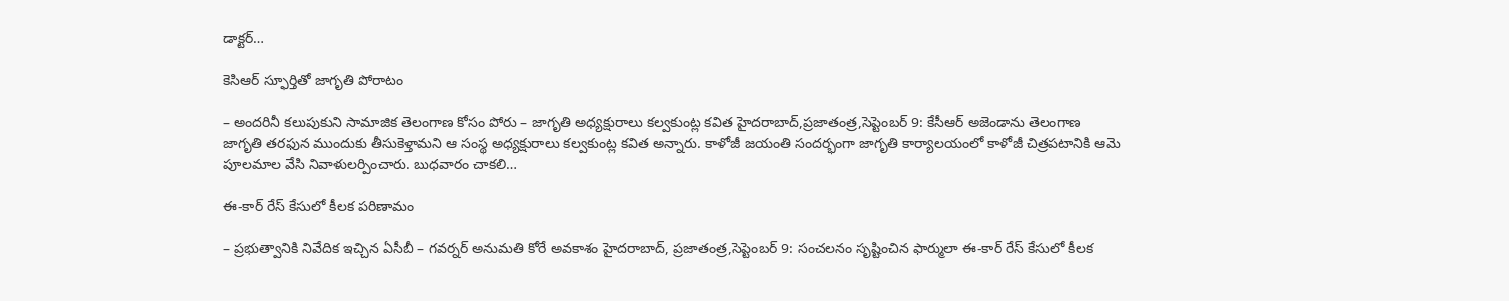డాక్టర్‌…

కెసిఆర్‌ ‌స్ఫూర్తితో జాగృతి పోరాటం

– అందరినీ కలుపుకుని సామాజిక తెలంగాణ కోసం పోరు – జాగృతి అధ్యక్షురాలు కల్వకుంట్ల కవిత హైదరాబాద్‌,ప్రజాతంత్ర,సెప్టెంబర్‌ 9: కేసీఆర్‌ అజెండాను తెలంగాణ జాగృతి తరఫున ముందుకు తీసుకెళ్తామని ఆ సంస్థ అధ్యక్షురాలు కల్వకుంట్ల కవిత అన్నారు. కాళోజీ జయంతి సందర్భంగా జాగృతి కార్యాలయంలో కాళోజీ చిత్రపటానికి ఆమె పూలమాల వేసి నివాళులర్పించారు. బుధవారం చాకలి…

ఈ-కార్‌ ‌రేస్‌ ‌కేసులో కీలక పరిణామం

– ప్రభుత్వానికి నివేదిక ఇచ్చిన ఏసీబీ – గవర్నర్‌ అనుమతి కోరే అవకాశం హైదరాబాద్‌, ప్రజాతంత్ర,సెప్టెంబర్‌ 9: సంచలనం సృష్టించిన ఫార్ములా ఈ-కార్‌ ‌రేస్‌ ‌కేసులో కీలక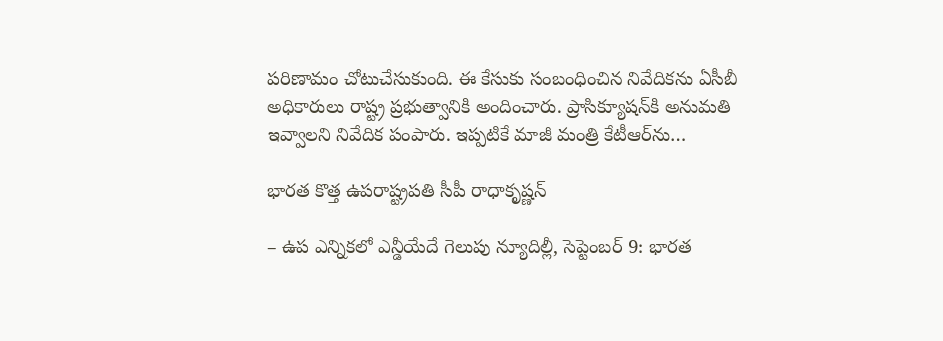పరిణామం చోటుచేసుకుంది. ఈ కేసుకు సంబంధించిన నివేదికను ఏసీబీ అధికారులు రాష్ట్ర ప్రభుత్వానికి అందించారు. ప్రాసిక్యూషన్‌కి అనుమతి ఇవ్వాలని నివేదిక పంపారు. ఇప్పటికే మాజీ మంత్రి కేటీఆర్‌ను…

భారత కొత్త ఉపరాష్ట్రపతి సీపీ రాధాకృష్ణన్‌

– ఉప ఎన్నికలో ఎన్డీయేదే గెలుపు న్యూదిల్లీ, సెప్టెంబర్‌ 9: భారత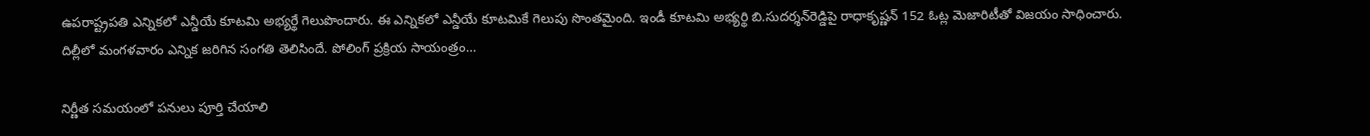ఉపరాష్ట్రపతి ఎన్నికలో ఎన్డీయే కూటమి అభ్యర్థే గెలుపొందారు. ఈ ఎన్నికలో ఎన్డీయే కూటమికే గెలుపు సొంతమైంది. ఇండీ కూటమి అభ్యర్థి బి.సుదర్శన్‌రెడ్డిపై రాధాకృష్ణన్‌ 152 ఓట్ల మెజారిటీతో విజయం సాధించారు. దిల్లీలో మంగళవారం ఎన్నిక జరిగిన సంగతి తెలిసిందే. పోలింగ్‌ ప్రక్రియ సాయంత్రం…

నిర్ణీత సమయంలో పనులు పూర్తి చేయాలి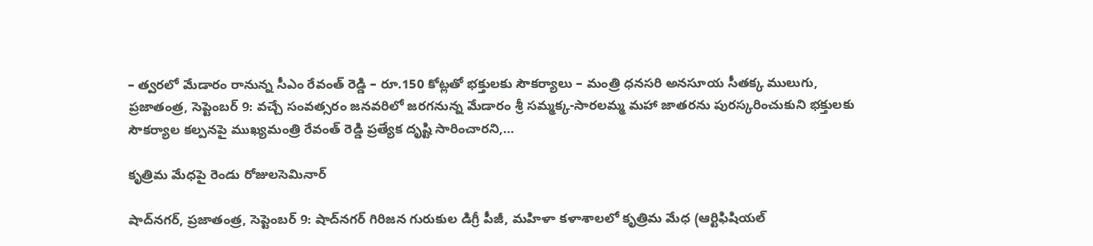– త్వరలో మేడారం రానున్న సీఎం రేవంత్‌ రెడ్డి – రూ.150 కోట్లతో భక్తులకు సౌకర్యాలు – మంత్రి ధనసరి అనసూయ సీతక్క ములుగు, ప్రజాతంత్ర, సెప్టెంబర్‌ 9: వచ్చే సంవత్సరం జనవరిలో జరగనున్న మేడారం శ్రీ సమ్మక్క-సారలమ్మ మహా జాతరను పురస్కరించుకుని భక్తులకు సౌకర్యాల కల్పనపై ముఖ్యమంత్రి రేవంత్‌ రెడ్డి ప్రత్యేక దృష్టి సారించారని,…

కృత్రిమ మేధ‌పై రెండు రోజులసెమినార్‌

షాద్‌నగర్‌, ప్రజాతంత్ర, సెప్టెంబర్‌ 9: షాద్‌నగర్‌ గిరిజన గురుకుల డిగ్రీ పీజీ, మహిళా కళాశాలలో కృత్రిమ మేధ‌ (ఆర్టిఫిషియల్‌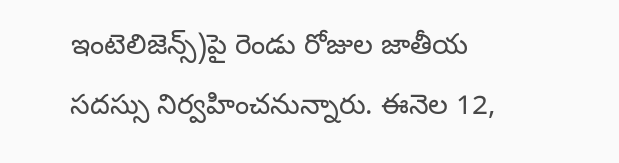ఇంటెలిజెన్స్‌)పై రెండు రోజుల జాతీయ సదస్సు నిర్వహించనున్నారు. ఈనెల 12,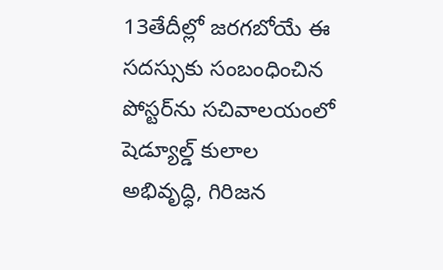13తేదీల్లో జరగబోయే ఈ సదస్సుకు సంబంధించిన పోస్టర్‌ను సచివాలయంలో షెడ్యూల్డ్‌ కులాల అభివృద్ధి, గిరిజన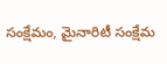సంక్షేమం, మైనారిటీ సంక్షేమ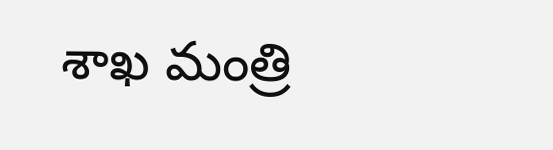శాఖ మంత్రి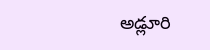అడ్లూరి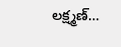లక్ష్మణ్‌…